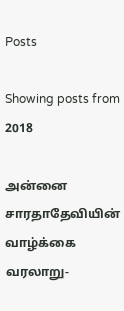Posts

Showing posts from 2018

அன்னை சாரதாதேவியின் வாழ்க்கை வரலாறு-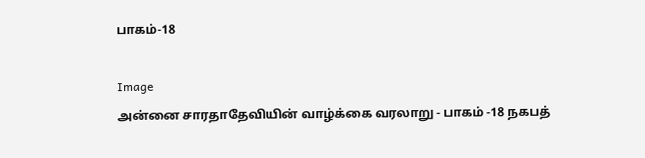பாகம்-18

Image
அன்னை சாரதாதேவியின் வாழ்க்கை வரலாறு - பாகம் -18 நகபத்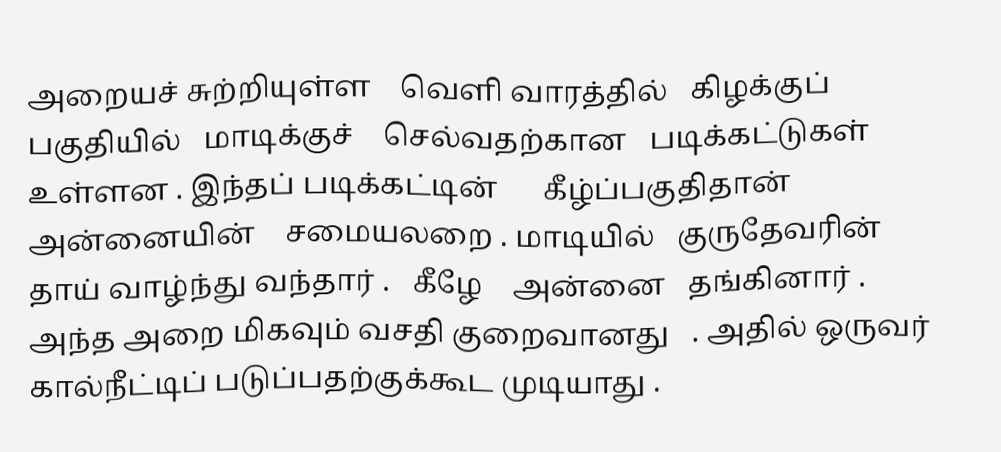அறையச் சுற்றியுள்ள    வெளி வாரத்தில்   கிழக்குப்   பகுதியில்   மாடிக்குச்    செல்வதற்கான   படிக்கட்டுகள்   உள்ளன . இந்தப் படிக்கட்டின்      கீழ்ப்பகுதிதான்   அன்னையின்    சமையலறை . மாடியில்   குருதேவரின்   தாய் வாழ்ந்து வந்தார் .   கீழே    அன்னை   தங்கினார் .       அந்த அறை மிகவும் வசதி குறைவானது   . அதில் ஒருவர்   கால்நீட்டிப் படுப்பதற்குக்கூட முடியாது .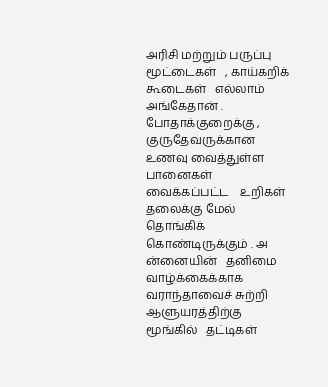அரிசி மற்றும் பருப்பு மூட்டைகள்   , காய்கறிக் கூடைகள்   எல்லாம் அங்கேதான் .   போதாக்குறைக்கு , குருதேவருக்கான    உணவு வைத்துள்ள பானைகள்   வைக்கப்பட்ட    உறிகள் தலைக்கு மேல் தொங்கிக் கொண்டிருக்கும் . அ ன்னையின்   தனிமை வாழ்க்கைக்காக   வராந்தாவைச் சுற்றி   ஆளுயரத்திற்கு மூங்கில்   தட்டிகள்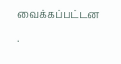வைக்கப்பட்டன .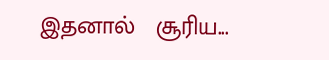இதனால்   சூரிய...